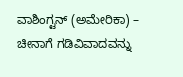ವಾಶಿಂಗ್ಟನ್ (ಅಮೇರಿಕಾ) – ಚೀನಾಗೆ ಗಡಿವಿವಾದವನ್ನು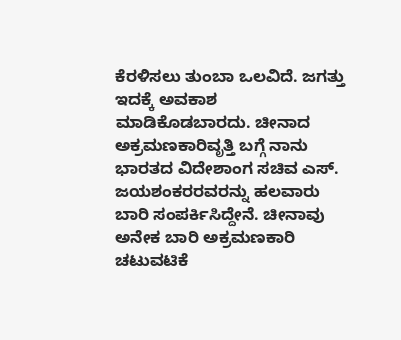ಕೆರಳಿಸಲು ತುಂಬಾ ಒಲವಿದೆ. ಜಗತ್ತು ಇದಕ್ಕೆ ಅವಕಾಶ ಮಾಡಿಕೊಡಬಾರದು. ಚೀನಾದ ಅಕ್ರಮಣಕಾರಿವೃತ್ತಿ ಬಗ್ಗೆ ನಾನು ಭಾರತದ ವಿದೇಶಾಂಗ ಸಚಿವ ಎಸ್. ಜಯಶಂಕರರವರನ್ನು ಹಲವಾರು ಬಾರಿ ಸಂಪರ್ಕಿಸಿದ್ದೇನೆ. ಚೀನಾವು ಅನೇಕ ಬಾರಿ ಅಕ್ರಮಣಕಾರಿ ಚಟುವಟಿಕೆ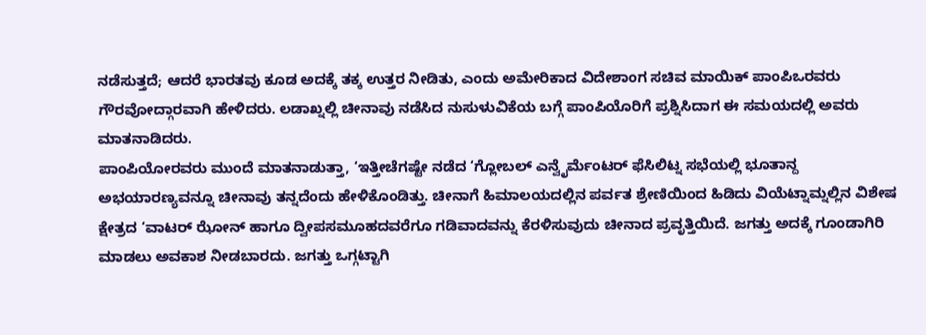ನಡೆಸುತ್ತದೆ; ಆದರೆ ಭಾರತವು ಕೂಡ ಅದಕ್ಕೆ ತಕ್ಕ ಉತ್ತರ ನೀಡಿತು, ಎಂದು ಅಮೇರಿಕಾದ ವಿದೇಶಾಂಗ ಸಚಿವ ಮಾಯಿಕ್ ಪಾಂಪಿಒರವರು ಗೌರವೋದ್ಗಾರವಾಗಿ ಹೇಳಿದರು. ಲಡಾಖ್ನಲ್ಲಿ ಚೀನಾವು ನಡೆಸಿದ ನುಸುಳುವಿಕೆಯ ಬಗ್ಗೆ ಪಾಂಪಿಯೊರಿಗೆ ಪ್ರಶ್ನಿಸಿದಾಗ ಈ ಸಮಯದಲ್ಲಿ ಅವರು ಮಾತನಾಡಿದರು.
ಪಾಂಪಿಯೋರವರು ಮುಂದೆ ಮಾತನಾಡುತ್ತಾ, ‘ಇತ್ತೀಚೆಗಷ್ಟೇ ನಡೆದ ‘ಗ್ಲೋಬಲ್ ಎನ್ವೈರ್ಮೆಂಟರ್ ಫೆಸಿಲಿಟ್ನ ಸಭೆಯಲ್ಲಿ ಭೂತಾನ್ದ ಅಭಯಾರಣ್ಯವನ್ನೂ ಚೀನಾವು ತನ್ನದೆಂದು ಹೇಳಿಕೊಂಡಿತ್ತು. ಚೀನಾಗೆ ಹಿಮಾಲಯದಲ್ಲಿನ ಪರ್ವತ ಶ್ರೇಣಿಯಿಂದ ಹಿಡಿದು ವಿಯೆಟ್ನಾಮ್ನಲ್ಲಿನ ವಿಶೇಷ ಕ್ಷೇತ್ರದ ‘ವಾಟರ್ ಝೋನ್ ಹಾಗೂ ದ್ವೀಪಸಮೂಹದವರೆಗೂ ಗಡಿವಾದವನ್ನು ಕೆರಳಿಸುವುದು ಚೀನಾದ ಪ್ರವೃತ್ತಿಯಿದೆ. ಜಗತ್ತು ಅದಕ್ಕೆ ಗೂಂಡಾಗಿರಿ ಮಾಡಲು ಅವಕಾಶ ನೀಡಬಾರದು. ಜಗತ್ತು ಒಗ್ಗಟ್ಟಾಗಿ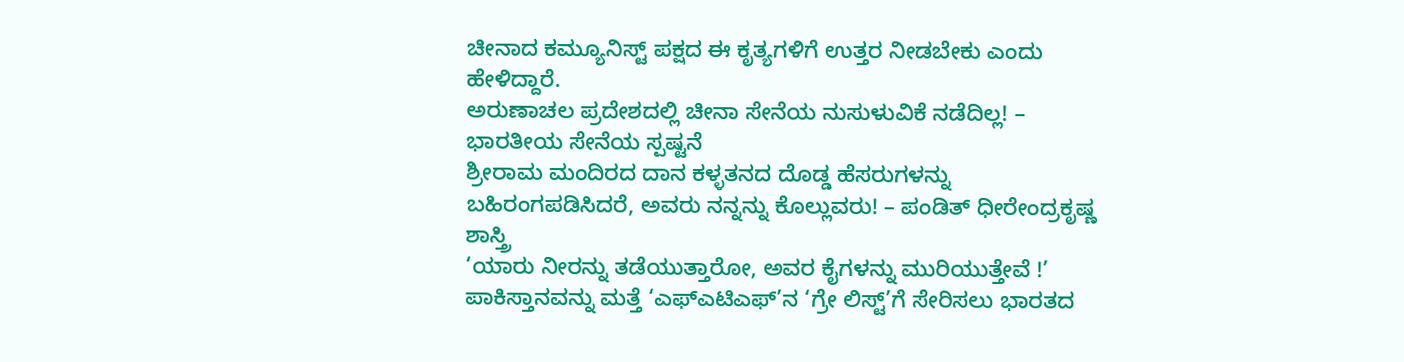ಚೀನಾದ ಕಮ್ಯೂನಿಸ್ಟ್ ಪಕ್ಷದ ಈ ಕೃತ್ಯಗಳಿಗೆ ಉತ್ತರ ನೀಡಬೇಕು ಎಂದು ಹೇಳಿದ್ದಾರೆ.
ಅರುಣಾಚಲ ಪ್ರದೇಶದಲ್ಲಿ ಚೀನಾ ಸೇನೆಯ ನುಸುಳುವಿಕೆ ನಡೆದಿಲ್ಲ! – ಭಾರತೀಯ ಸೇನೆಯ ಸ್ಪಷ್ಟನೆ
ಶ್ರೀರಾಮ ಮಂದಿರದ ದಾನ ಕಳ್ಳತನದ ದೊಡ್ಡ ಹೆಸರುಗಳನ್ನು ಬಹಿರಂಗಪಡಿಸಿದರೆ, ಅವರು ನನ್ನನ್ನು ಕೊಲ್ಲುವರು! – ಪಂಡಿತ್ ಧೀರೇಂದ್ರಕೃಷ್ಣ ಶಾಸ್ತ್ರಿ
‘ಯಾರು ನೀರನ್ನು ತಡೆಯುತ್ತಾರೋ, ಅವರ ಕೈಗಳನ್ನು ಮುರಿಯುತ್ತೇವೆ !’
ಪಾಕಿಸ್ತಾನವನ್ನು ಮತ್ತೆ ‘ಎಫ್ಎಟಿಎಫ್’ನ ‘ಗ್ರೇ ಲಿಸ್ಟ್’ಗೆ ಸೇರಿಸಲು ಭಾರತದ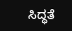ಸಿದ್ಧತೆ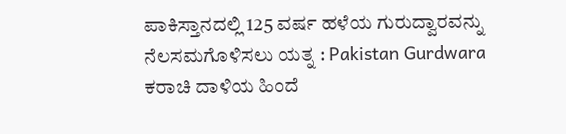ಪಾಕಿಸ್ತಾನದಲ್ಲಿ 125 ವರ್ಷ ಹಳೆಯ ಗುರುದ್ವಾರವನ್ನು ನೆಲಸಮಗೊಳಿಸಲು ಯತ್ನ : Pakistan Gurdwara
ಕರಾಚಿ ದಾಳಿಯ ಹಿಂದೆ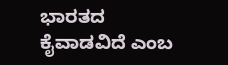ಭಾರತದ ಕೈವಾಡವಿದೆ ಎಂಬ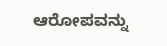ಆರೋಪವನ್ನು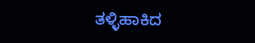ತಳ್ಳಿಹಾಕಿದ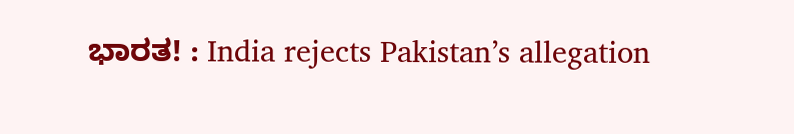ಭಾರತ! : India rejects Pakistan’s allegation